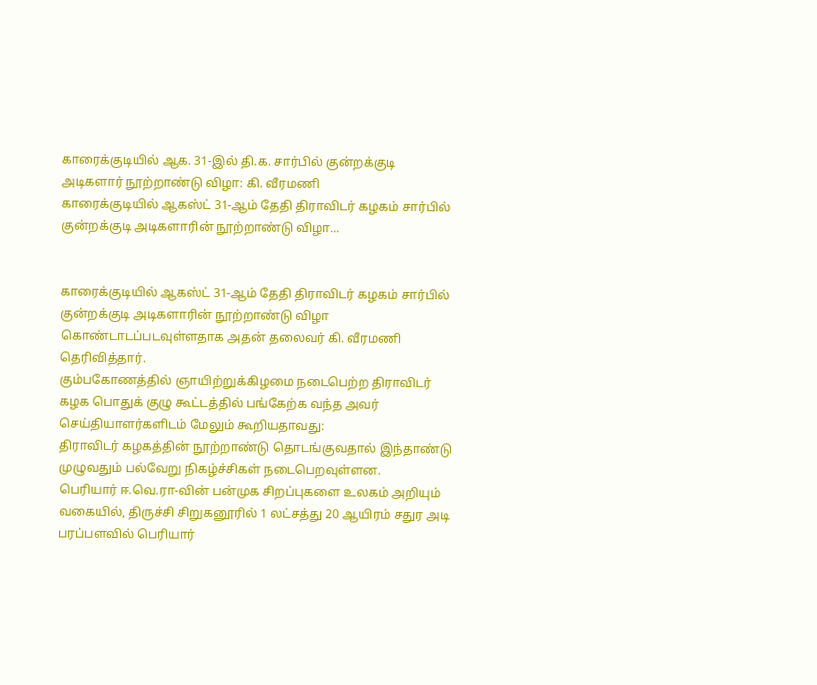காரைக்குடியில் ஆக. 31-இல் தி.க. சார்பில் குன்றக்குடி அடிகளார் நூற்றாண்டு விழா: கி. வீரமணி
காரைக்குடியில் ஆகஸ்ட் 31-ஆம் தேதி திராவிடர் கழகம் சார்பில் குன்றக்குடி அடிகளாரின் நூற்றாண்டு விழா...


காரைக்குடியில் ஆகஸ்ட் 31-ஆம் தேதி திராவிடர் கழகம் சார்பில் குன்றக்குடி அடிகளாரின் நூற்றாண்டு விழா கொண்டாடப்படவுள்ளதாக அதன் தலைவர் கி. வீரமணி தெரிவித்தார்.
கும்பகோணத்தில் ஞாயிற்றுக்கிழமை நடைபெற்ற திராவிடர் கழக பொதுக் குழு கூட்டத்தில் பங்கேற்க வந்த அவர் செய்தியாளர்களிடம் மேலும் கூறியதாவது:
திராவிடர் கழகத்தின் நூற்றாண்டு தொடங்குவதால் இந்தாண்டு முழுவதும் பல்வேறு நிகழ்ச்சிகள் நடைபெறவுள்ளன.
பெரியார் ஈ.வெ.ரா-வின் பன்முக சிறப்புகளை உலகம் அறியும் வகையில், திருச்சி சிறுகனூரில் 1 லட்சத்து 20 ஆயிரம் சதுர அடி பரப்பளவில் பெரியார்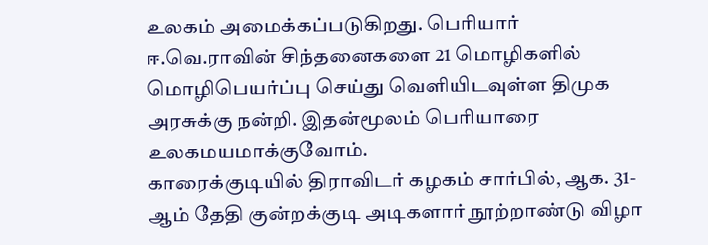உலகம் அமைக்கப்படுகிறது. பெரியார் ஈ.வெ.ராவின் சிந்தனைகளை 21 மொழிகளில் மொழிபெயர்ப்பு செய்து வெளியிடவுள்ள திமுக அரசுக்கு நன்றி. இதன்மூலம் பெரியாரை உலகமயமாக்குவோம்.
காரைக்குடியில் திராவிடர் கழகம் சார்பில், ஆக. 31-ஆம் தேதி குன்றக்குடி அடிகளார் நூற்றாண்டு விழா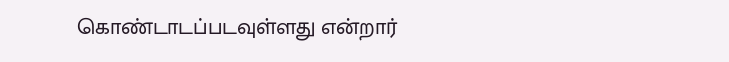கொண்டாடப்படவுள்ளது என்றார்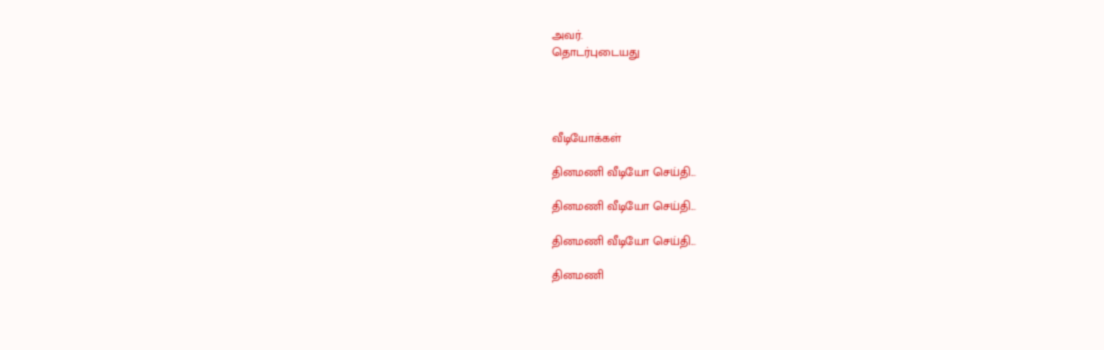அவர்.
தொடர்புடையது




வீடியோக்கள்

தினமணி வீடியோ செய்தி...

தினமணி வீடியோ செய்தி...

தினமணி வீடியோ செய்தி...

தினமணி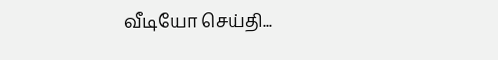வீடியோ செய்தி...